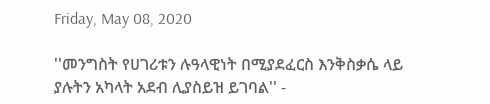Friday, May 08, 2020

''መንግስት የሀገሪቱን ሉዓላዊነት በሚያደፈርስ እንቅስቃሴ ላይ ያሉትን አካላት አደብ ሊያስይዝ ይገባል'' -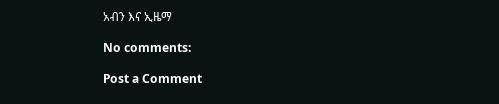አብን እና ኢዜማ

No comments:

Post a Comment